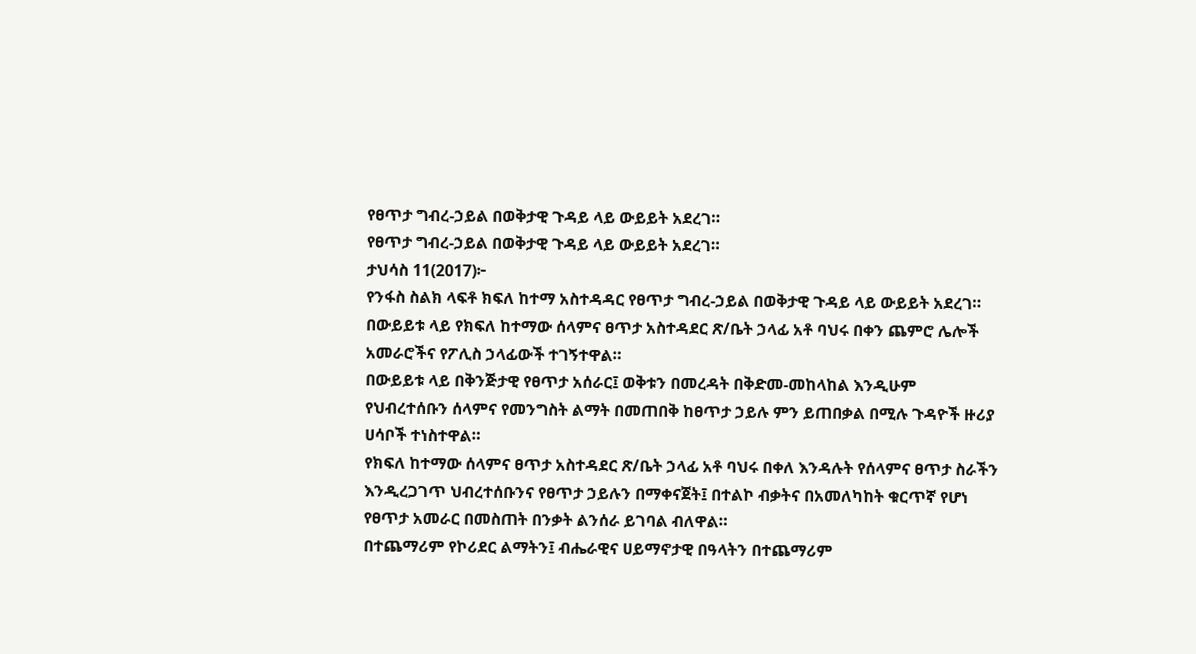የፀጥታ ግብረ-ኃይል በወቅታዊ ጉዳይ ላይ ውይይት አደረገ።
የፀጥታ ግብረ-ኃይል በወቅታዊ ጉዳይ ላይ ውይይት አደረገ።
ታህሳስ 11(2017)፦
የንፋስ ስልክ ላፍቶ ክፍለ ከተማ አስተዳዳር የፀጥታ ግብረ-ኃይል በወቅታዊ ጉዳይ ላይ ውይይት አደረገ።
በውይይቱ ላይ የክፍለ ከተማው ሰላምና ፀጥታ አስተዳደር ጽ/ቤት ኃላፊ አቶ ባህሩ በቀን ጨምሮ ሌሎች አመራሮችና የፖሊስ ኃላፊውች ተገኝተዋል።
በውይይቱ ላይ በቅንጅታዊ የፀጥታ አሰራር፤ ወቅቱን በመረዳት በቅድመ-መከላከል እንዲሁም የህብረተሰቡን ሰላምና የመንግስት ልማት በመጠበቅ ከፀጥታ ኃይሉ ምን ይጠበቃል በሚሉ ጉዳዮች ዙሪያ ሀሳቦች ተነስተዋል።
የክፍለ ከተማው ሰላምና ፀጥታ አስተዳደር ጽ/ቤት ኃላፊ አቶ ባህሩ በቀለ እንዳሉት የሰላምና ፀጥታ ስራችን እንዲረጋገጥ ህብረተሰቡንና የፀጥታ ኃይሉን በማቀናጀት፤ በተልኮ ብቃትና በአመለካከት ቁርጥኛ የሆነ የፀጥታ አመራር በመስጠት በንቃት ልንሰራ ይገባል ብለዋል።
በተጨማሪም የኮሪደር ልማትን፤ ብሔራዊና ሀይማኖታዊ በዓላትን በተጨማሪም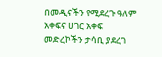በመዲናችን የሚደረጉ ዓለም አቀፍና ሀገር አቀፍ መድረኮችን ታሳቢ ያደረገ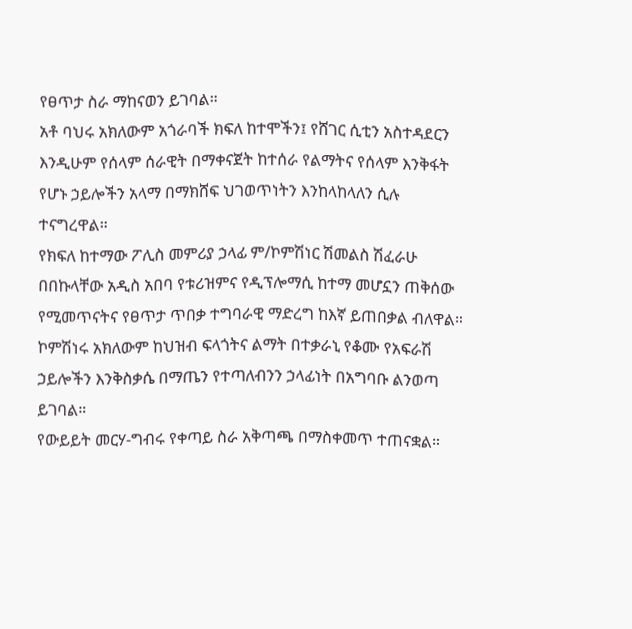የፀጥታ ስራ ማከናወን ይገባል።
አቶ ባህሩ አክለውም አጎራባች ክፍለ ከተሞችን፤ የሸገር ሲቲን አስተዳደርን እንዲሁም የሰላም ሰራዊት በማቀናጀት ከተሰራ የልማትና የሰላም እንቅፋት የሆኑ ኃይሎችን አላማ በማክሸፍ ህገወጥነትን እንከላከላለን ሲሉ ተናግረዋል።
የክፍለ ከተማው ፖሊስ መምሪያ ኃላፊ ም/ኮምሽነር ሽመልስ ሽፈራሁ በበኩላቸው አዲስ አበባ የቱሪዝምና የዲፕሎማሲ ከተማ መሆኗን ጠቅሰው የሚመጥናትና የፀጥታ ጥበቃ ተግባራዊ ማድረግ ከእኛ ይጠበቃል ብለዋል።
ኮምሽነሩ አክለውም ከህዝብ ፍላጎትና ልማት በተቃራኒ የቆሙ የአፍራሽ ኃይሎችን እንቅስቃሴ በማጤን የተጣለብንን ኃላፊነት በአግባቡ ልንወጣ ይገባል።
የውይይት መርሃ-ግብሩ የቀጣይ ስራ አቅጣጫ በማስቀመጥ ተጠናቋል።